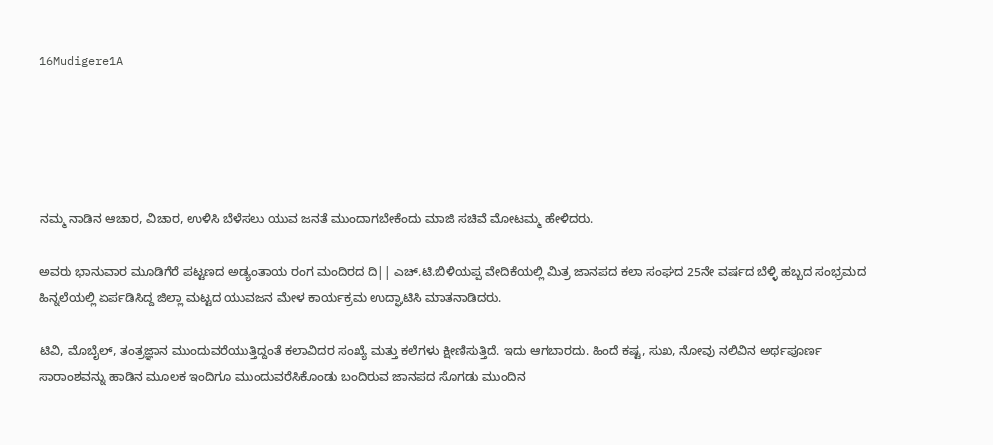16Mudigere1A





ನಮ್ಮ ನಾಡಿನ ಆಚಾರ, ವಿಚಾರ, ಉಳಿಸಿ ಬೆಳೆಸಲು ಯುವ ಜನತೆ ಮುಂದಾಗಬೇಕೆಂದು ಮಾಜಿ ಸಚಿವೆ ಮೋಟಮ್ಮ ಹೇಳಿದರು.

ಅವರು ಭಾನುವಾರ ಮೂಡಿಗೆರೆ ಪಟ್ಟಣದ ಅಡ್ಯಂತಾಯ ರಂಗ ಮಂದಿರದ ದಿ|| ಎಚ್.ಟಿ.ಬಿಳಿಯಪ್ಪ ವೇದಿಕೆಯಲ್ಲಿ ಮಿತ್ರ ಜಾನಪದ ಕಲಾ ಸಂಘದ 25ನೇ ವರ್ಷದ ಬೆಳ್ಳಿ ಹಬ್ಬದ ಸಂಭ್ರಮದ ಹಿನ್ನಲೆಯಲ್ಲಿ ಏರ್ಪಡಿಸಿದ್ದ ಜಿಲ್ಲಾ ಮಟ್ಟದ ಯುವಜನ ಮೇಳ ಕಾರ್ಯಕ್ರಮ ಉದ್ಘಾಟಿಸಿ ಮಾತನಾಡಿದರು.

ಟಿವಿ, ಮೊಬೈಲ್, ತಂತ್ರಜ್ಞಾನ ಮುಂದುವರೆಯುತ್ತಿದ್ದಂತೆ ಕಲಾವಿದರ ಸಂಖ್ಯೆ ಮತ್ತು ಕಲೆಗಳು ಕ್ಷೀಣಿಸುತ್ತಿದೆ. ಇದು ಆಗಬಾರದು. ಹಿಂದೆ ಕಷ್ಟ, ಸುಖ, ನೋವು ನಲಿವಿನ ಅರ್ಥಪೂರ್ಣ ಸಾರಾಂಶವನ್ನು ಹಾಡಿನ ಮೂಲಕ ಇಂದಿಗೂ ಮುಂದುವರೆಸಿಕೊಂಡು ಬಂದಿರುವ ಜಾನಪದ ಸೊಗಡು ಮುಂದಿನ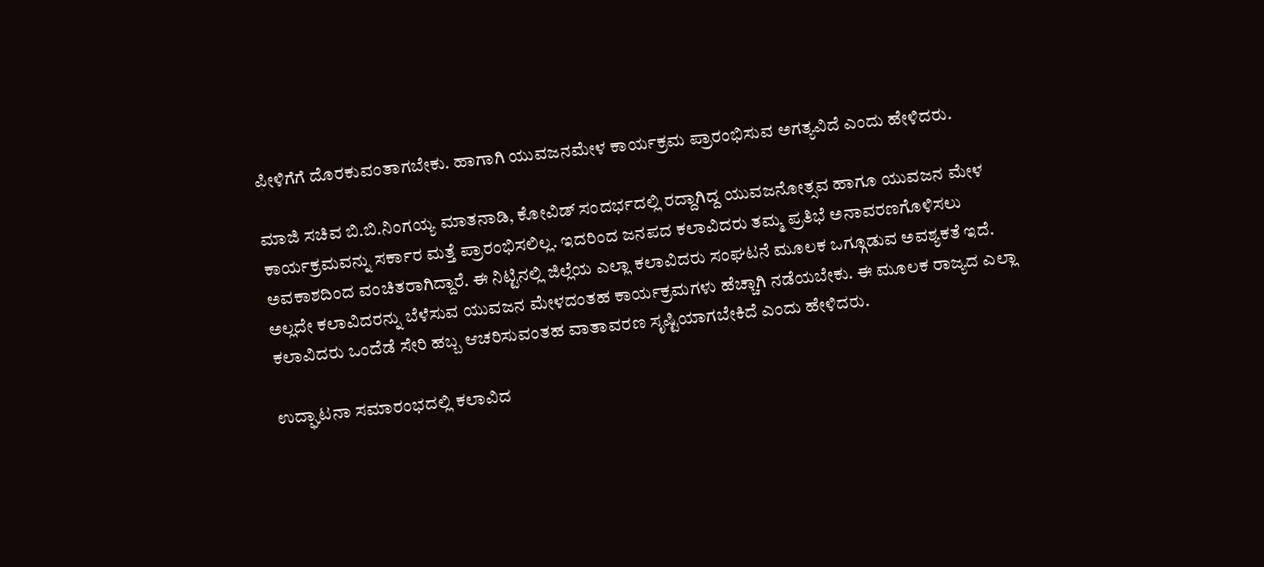ಪೀಳಿಗೆಗೆ ದೊರಕುವಂತಾಗಬೇಕು. ಹಾಗಾಗಿ ಯುವಜನಮೇಳ ಕಾರ್ಯಕ್ರಮ ಪ್ರಾರಂಭಿಸುವ ಅಗತ್ಯವಿದೆ ಎಂದು ಹೇಳಿದರು.

ಮಾಜಿ ಸಚಿವ ಬಿ.ಬಿ.ನಿಂಗಯ್ಯ ಮಾತನಾಡಿ, ಕೋವಿಡ್ ಸಂದರ್ಭದಲ್ಲಿ ರದ್ದಾಗಿದ್ದ ಯುವಜನೋತ್ಸವ ಹಾಗೂ ಯುವಜನ ಮೇಳ ಕಾರ್ಯಕ್ರಮವನ್ನು ಸರ್ಕಾರ ಮತ್ತೆ ಪ್ರಾರಂಭಿಸಲಿಲ್ಲ. ಇದರಿಂದ ಜನಪದ ಕಲಾವಿದರು ತಮ್ಮ ಪ್ರತಿಭೆ ಅನಾವರಣಗೊಳಿಸಲು ಅವಕಾಶದಿಂದ ವಂಚಿತರಾಗಿದ್ದಾರೆ. ಈ ನಿಟ್ಟಿನಲ್ಲಿ ಜಿಲ್ಲೆಯ ಎಲ್ಲಾ ಕಲಾವಿದರು ಸಂಘಟನೆ ಮೂಲಕ ಒಗ್ಗೂಡುವ ಅವಶ್ಯಕತೆ ಇದೆ. ಅಲ್ಲದೇ ಕಲಾವಿದರನ್ನು ಬೆಳೆಸುವ ಯುವಜನ ಮೇಳದಂತಹ ಕಾರ್ಯಕ್ರಮಗಳು ಹೆಚ್ಚಾಗಿ ನಡೆಯಬೇಕು. ಈ ಮೂಲಕ ರಾಜ್ಯದ ಎಲ್ಲಾ ಕಲಾವಿದರು ಒಂದೆಡೆ ಸೇರಿ ಹಬ್ಬ ಆಚರಿಸುವಂತಹ ವಾತಾವರಣ ಸೃಷ್ಟಿಯಾಗಬೇಕಿದೆ ಎಂದು ಹೇಳಿದರು.

ಉದ್ಘಾಟನಾ ಸಮಾರಂಭದಲ್ಲಿ ಕಲಾವಿದ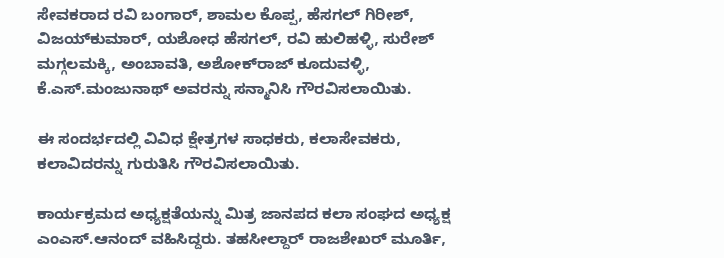ಸೇವಕರಾದ ರವಿ ಬಂಗಾರ್, ಶಾಮಲ ಕೊಪ್ಪ, ಹೆಸಗಲ್ ಗಿರೀಶ್, ವಿಜಯ್‍ಕುಮಾರ್, ಯಶೋಧ ಹೆಸಗಲ್, ರವಿ ಹುಲಿಹಳ್ಳಿ, ಸುರೇಶ್ ಮಗ್ಗಲಮಕ್ಕಿ, ಅಂಬಾವತಿ, ಅಶೋಕ್‍ರಾಜ್ ಕೂದುವಳ್ಳಿ, ಕೆ.ಎಸ್.ಮಂಜುನಾಥ್ ಅವರನ್ನು ಸನ್ಮಾನಿಸಿ ಗೌರವಿಸಲಾಯಿತು.

ಈ ಸಂದರ್ಭದಲ್ಲಿ ವಿವಿಧ ಕ್ಷೇತ್ರಗಳ ಸಾಧಕರು, ಕಲಾಸೇವಕರು, ಕಲಾವಿದರನ್ನು ಗುರುತಿಸಿ ಗೌರವಿಸಲಾಯಿತು.

ಕಾರ್ಯಕ್ರಮದ ಅಧ್ಯಕ್ಷತೆಯನ್ನು ಮಿತ್ರ ಜಾನಪದ ಕಲಾ ಸಂಘದ ಅಧ್ಯಕ್ಷ ಎಂಎಸ್.ಆನಂದ್ ವಹಿಸಿದ್ದರು. ತಹಸೀಲ್ದಾರ್ ರಾಜಶೇಖರ್ ಮೂರ್ತಿ,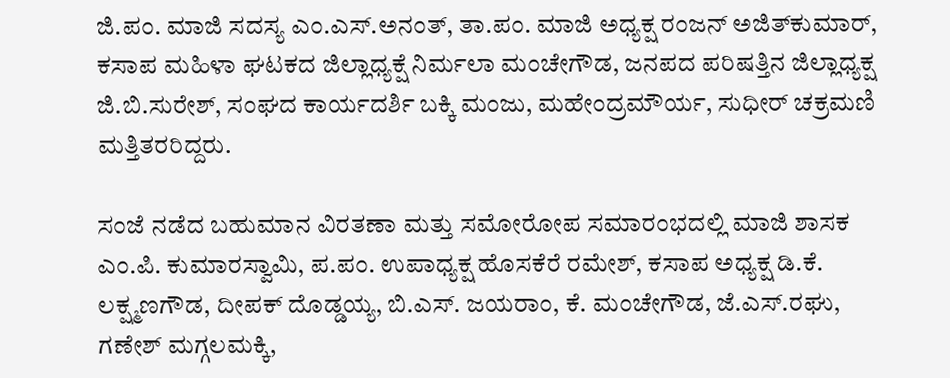ಜಿ.ಪಂ. ಮಾಜಿ ಸದಸ್ಯ ಎಂ.ಎಸ್.ಅನಂತ್, ತಾ.ಪಂ. ಮಾಜಿ ಅಧ್ಯಕ್ಷ ರಂಜನ್ ಅಜಿತ್‍ಕುಮಾರ್, ಕಸಾಪ ಮಹಿಳಾ ಘಟಕದ ಜಿಲ್ಲಾಧ್ಯಕ್ಷೆ ನಿರ್ಮಲಾ ಮಂಚೇಗೌಡ, ಜನಪದ ಪರಿಷತ್ತಿನ ಜಿಲ್ಲಾಧ್ಯಕ್ಷ ಜಿ.ಬಿ.ಸುರೇಶ್, ಸಂಘದ ಕಾರ್ಯದರ್ಶಿ ಬಕ್ಕಿ ಮಂಜು, ಮಹೇಂದ್ರಮೌರ್ಯ, ಸುಧೀರ್ ಚಕ್ರಮಣಿ ಮತ್ತಿತರರಿದ್ದರು.

ಸಂಜೆ ನಡೆದ ಬಹುಮಾನ ವಿರತಣಾ ಮತ್ತು ಸಮೋರೋಪ ಸಮಾರಂಭದಲ್ಲಿ ಮಾಜಿ ಶಾಸಕ ಎಂ.ಪಿ. ಕುಮಾರಸ್ವಾಮಿ, ಪ.ಪಂ. ಉಪಾಧ್ಯಕ್ಷ ಹೊಸಕೆರೆ ರಮೇಶ್, ಕಸಾಪ ಅಧ್ಯಕ್ಷ ಡಿ.ಕೆ. ಲಕ್ಷ್ಮಣಗೌಡ, ದೀಪಕ್ ದೊಡ್ಡಯ್ಯ, ಬಿ.ಎಸ್. ಜಯರಾಂ, ಕೆ. ಮಂಚೇಗೌಡ, ಜೆ.ಎಸ್.ರಘು, ಗಣೇಶ್ ಮಗ್ಗಲಮಕ್ಕಿ,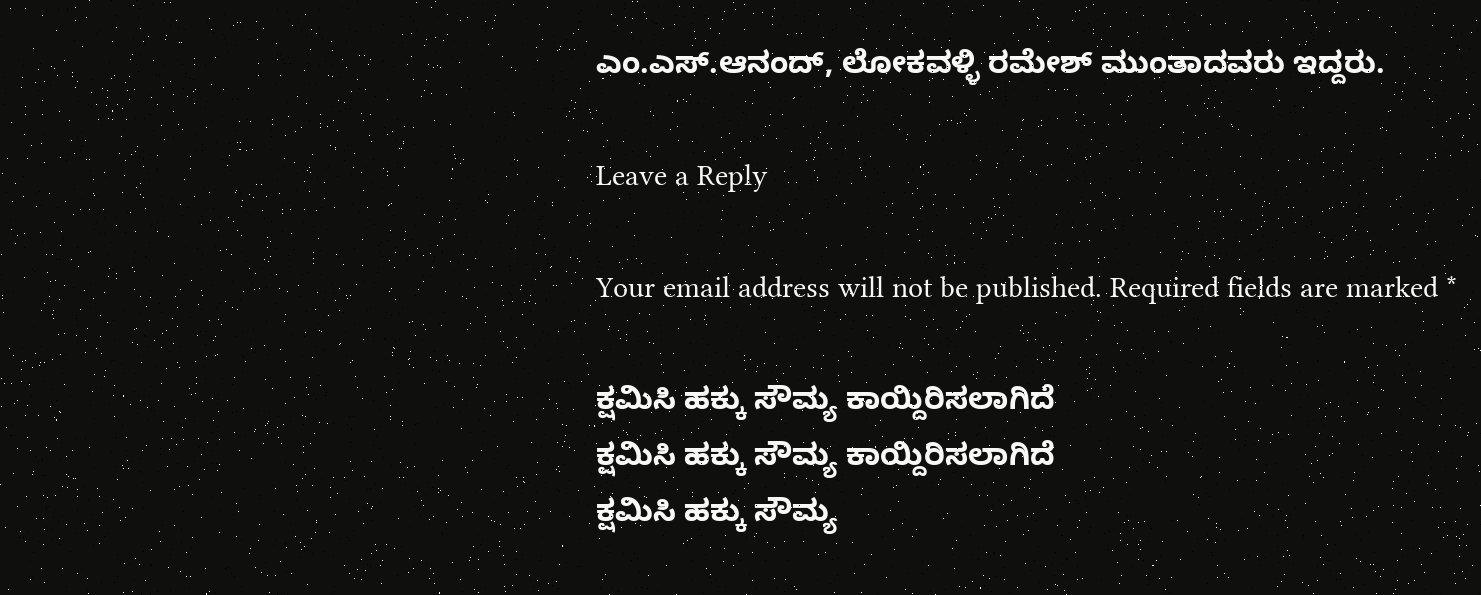ಎಂ.ಎಸ್.ಆನಂದ್, ಲೋಕವಳ್ಳಿ ರಮೇಶ್ ಮುಂತಾದವರು ಇದ್ದರು.

Leave a Reply

Your email address will not be published. Required fields are marked *

ಕ್ಷಮಿಸಿ ಹಕ್ಕು ಸೌಮ್ಯ ಕಾಯ್ದಿರಿಸಲಾಗಿದೆ
ಕ್ಷಮಿಸಿ ಹಕ್ಕು ಸೌಮ್ಯ ಕಾಯ್ದಿರಿಸಲಾಗಿದೆ
ಕ್ಷಮಿಸಿ ಹಕ್ಕು ಸೌಮ್ಯ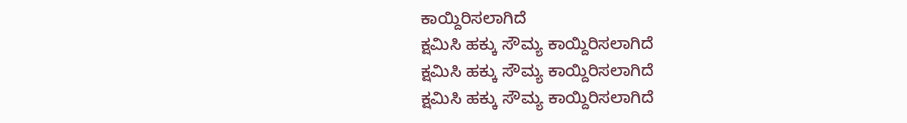ಕಾಯ್ದಿರಿಸಲಾಗಿದೆ
ಕ್ಷಮಿಸಿ ಹಕ್ಕು ಸೌಮ್ಯ ಕಾಯ್ದಿರಿಸಲಾಗಿದೆ
ಕ್ಷಮಿಸಿ ಹಕ್ಕು ಸೌಮ್ಯ ಕಾಯ್ದಿರಿಸಲಾಗಿದೆ
ಕ್ಷಮಿಸಿ ಹಕ್ಕು ಸೌಮ್ಯ ಕಾಯ್ದಿರಿಸಲಾಗಿದೆ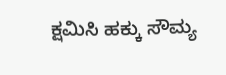ಕ್ಷಮಿಸಿ ಹಕ್ಕು ಸೌಮ್ಯ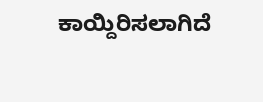ಕಾಯ್ದಿರಿಸಲಾಗಿದೆ